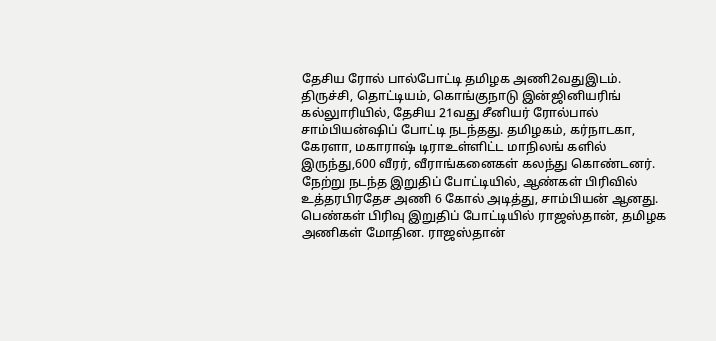தேசிய ரோல் பால்போட்டி தமிழக அணி2வதுஇடம்.
திருச்சி, தொட்டியம், கொங்குநாடு இன்ஜினியரிங் கல்லுாரியில், தேசிய 21வது சீனியர் ரோல்பால் சாம்பியன்ஷிப் போட்டி நடந்தது. தமிழகம், கர்நாடகா, கேரளா, மகாராஷ் டிராஉள்ளிட்ட மாநிலங் களில் இருந்து,600 வீரர், வீராங்கனைகள் கலந்து கொண்டனர். நேற்று நடந்த இறுதிப் போட்டியில், ஆண்கள் பிரிவில் உத்தரபிரதேச அணி 6 கோல் அடித்து, சாம்பியன் ஆனது.
பெண்கள் பிரிவு இறுதிப் போட்டியில் ராஜஸ்தான், தமிழக அணிகள் மோதின. ராஜஸ்தான்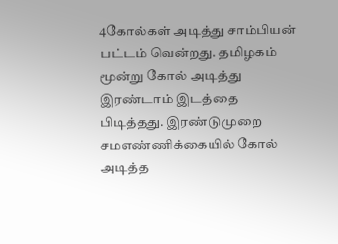4கோல்கள் அடித்து சாம்பியன் பட்டம் வென்றது. தமிழகம் மூன்று கோல் அடித்து இரண்டாம் இடத்தை பிடித்தது. இரண்டுமுறை சமஎண்ணிக்கையில் கோல் அடித்த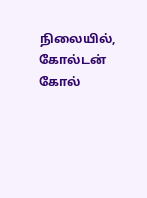நிலையில், கோல்டன் கோல்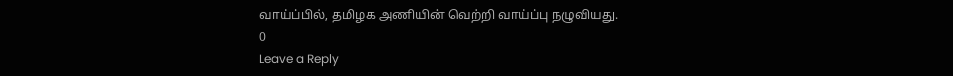வாய்ப்பில், தமிழக அணியின் வெற்றி வாய்ப்பு நழுவியது.
0
Leave a Reply